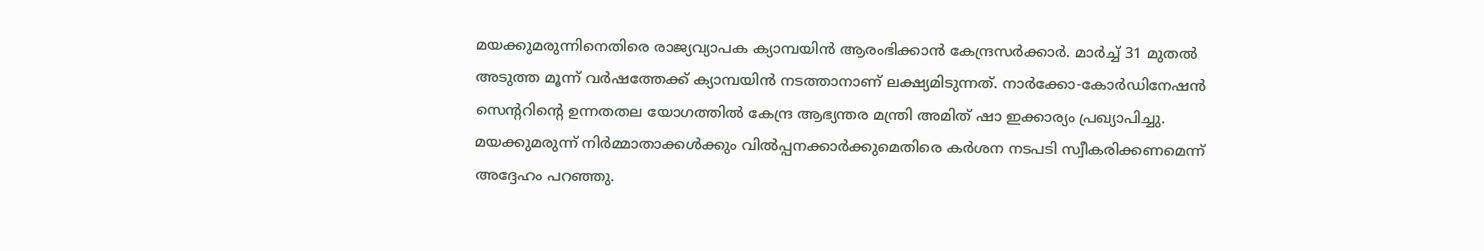മയക്കുമരുന്നിനെതിരെ രാജ്യവ്യാപക ക്യാമ്പയിൻ ആരംഭിക്കാൻ കേന്ദ്രസർക്കാർ. മാർച്ച് 31 മുതൽ അടുത്ത മൂന്ന് വർഷത്തേക്ക് ക്യാമ്പയിൻ നടത്താനാണ് ലക്ഷ്യമിടുന്നത്. നാർക്കോ-കോർഡിനേഷൻ സെന്ററിന്റെ ഉന്നതതല യോഗത്തിൽ കേന്ദ്ര ആഭ്യന്തര മന്ത്രി അമിത് ഷാ ഇക്കാര്യം പ്രഖ്യാപിച്ചു. മയക്കുമരുന്ന് നിർമ്മാതാക്കൾക്കും വിൽപ്പനക്കാർക്കുമെതിരെ കർശന നടപടി സ്വീകരിക്കണമെന്ന് അദ്ദേഹം പറഞ്ഞു.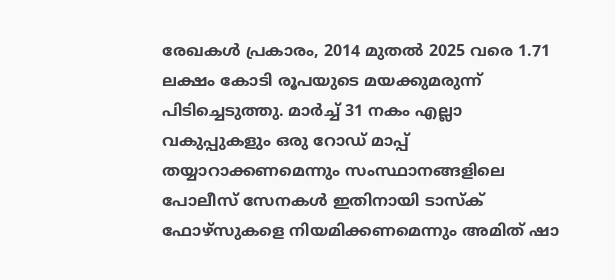രേഖകൾ പ്രകാരം, 2014 മുതൽ 2025 വരെ 1.71 ലക്ഷം കോടി രൂപയുടെ മയക്കുമരുന്ന് പിടിച്ചെടുത്തു. മാർച്ച് 31 നകം എല്ലാ വകുപ്പുകളും ഒരു റോഡ് മാപ്പ് തയ്യാറാക്കണമെന്നും സംസ്ഥാനങ്ങളിലെ പോലീസ് സേനകൾ ഇതിനായി ടാസ്‌ക് ഫോഴ്‌സുകളെ നിയമിക്കണമെന്നും അമിത് ഷാ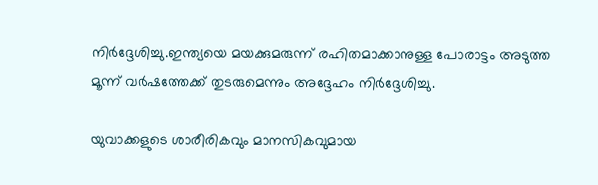നിർദ്ദേശിച്ചു.ഇന്ത്യയെ മയക്കുമരുന്ന് രഹിതമാക്കാനുള്ള പോരാട്ടം അടുത്ത മൂന്ന് വർഷത്തേക്ക് തുടരുമെന്നും അദ്ദേഹം നിർദ്ദേശിച്ചു.

യുവാക്കളുടെ ശാരീരികവും മാനസികവുമായ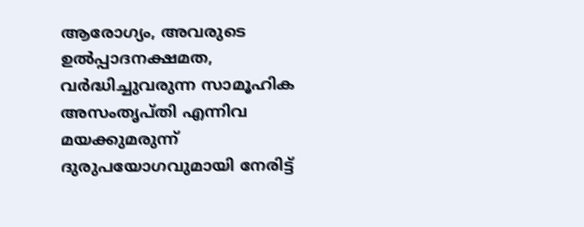ആരോഗ്യം, അവരുടെ ഉൽപ്പാദനക്ഷമത, വർദ്ധിച്ചുവരുന്ന സാമൂഹിക അസംതൃപ്തി എന്നിവ മയക്കുമരുന്ന് ദുരുപയോഗവുമായി നേരിട്ട്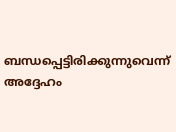ബന്ധപ്പെട്ടിരിക്കുന്നുവെന്ന് അദ്ദേഹം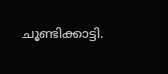ചൂണ്ടിക്കാട്ടി.